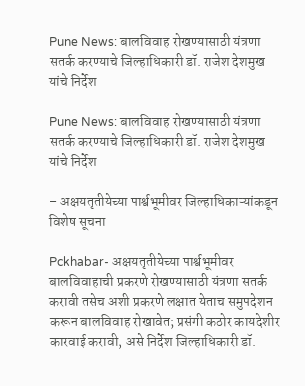Pune News: बालविवाह रोखण्यासाठी यंत्रणा सतर्क करण्याचे जिल्हाधिकारी डॉ. राजेश देशमुख यांचे निर्देश

Pune News: बालविवाह रोखण्यासाठी यंत्रणा सतर्क करण्याचे जिल्हाधिकारी डॉ. राजेश देशमुख यांचे निर्देश

– अक्षयतृतीयेच्या पार्श्वभूमीवर जिल्हाधिकाऱ्यांकडून विशेष सूचना

Pckhabar- अक्षयतृतीयेच्या पार्श्वभूमीवर बालविवाहाची प्रकरणे रोखण्यासाठी यंत्रणा सतर्क करावी तसेच अशी प्रकरणे लक्षात येताच समुपदेशन करून बालविवाह रोखावेत; प्रसंगी कठोर कायदेशीर कारवाई करावी, असे निर्देश जिल्हाधिकारी डॉ.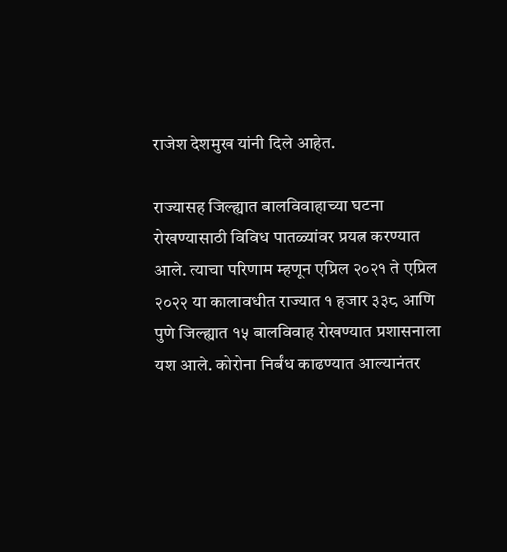राजेश देशमुख यांनी दिले आहेत.

राज्यासह जिल्ह्यात बालविवाहाच्या घटना रोखण्यासाठी विविध पातळ्यांवर प्रयत्न करण्यात आले. त्याचा परिणाम म्हणून एप्रिल २०२१ ते एप्रिल २०२२ या कालावधीत राज्यात १ हजार ३३८ आणि पुणे जिल्ह्यात १५ बालविवाह रोखण्यात प्रशासनाला यश आले. कोरोना निर्बंध काढण्यात आल्यानंतर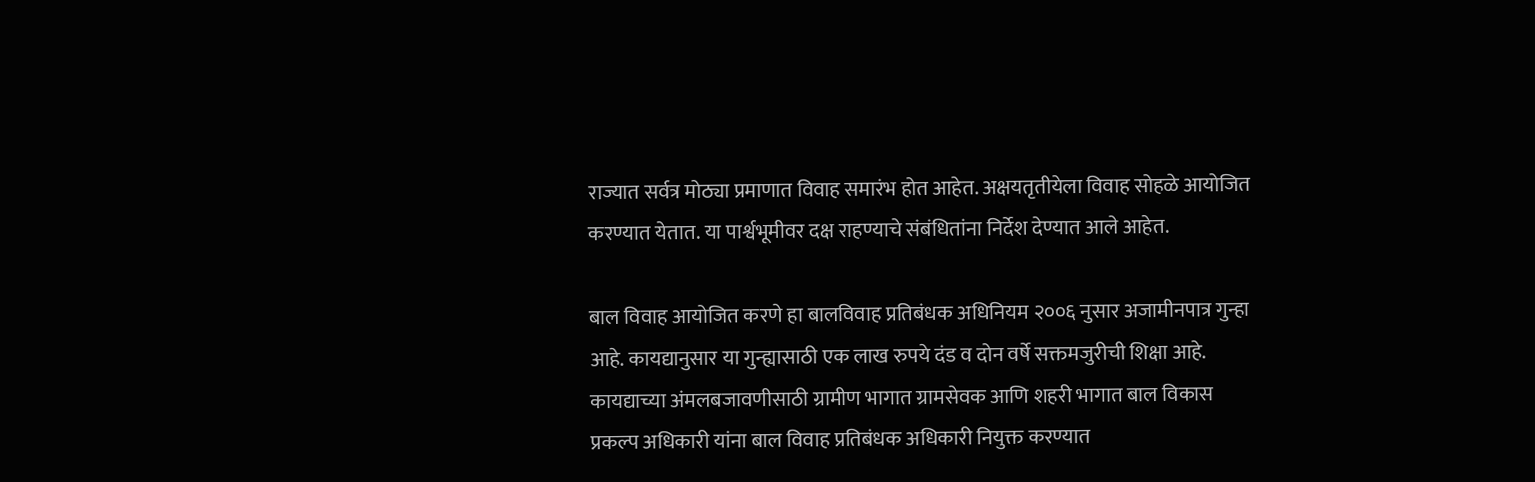राज्यात सर्वत्र मोठ्या प्रमाणात विवाह समारंभ होत आहेत. अक्षयतृतीयेला विवाह सोहळे आयोजित करण्यात येतात. या पार्श्वभूमीवर दक्ष राहण्याचे संबंधितांना निर्देश देण्यात आले आहेत.

बाल विवाह आयोजित करणे हा बालविवाह प्रतिबंधक अधिनियम २००६ नुसार अजामीनपात्र गुन्हा आहे. कायद्यानुसार या गुन्ह्यासाठी एक लाख रुपये दंड व दोन वर्षे सक्तमजुरीची शिक्षा आहे. कायद्याच्या अंमलबजावणीसाठी ग्रामीण भागात ग्रामसेवक आणि शहरी भागात बाल विकास प्रकल्प अधिकारी यांना बाल विवाह प्रतिबंधक अधिकारी नियुक्त करण्यात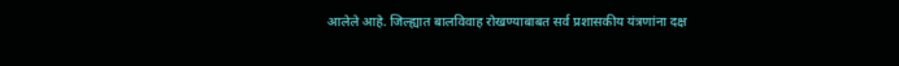आलेले आहे. जिल्ह्यात बालविवाह रोखण्याबाबत सर्व प्रशासकीय यंत्रणांना दक्ष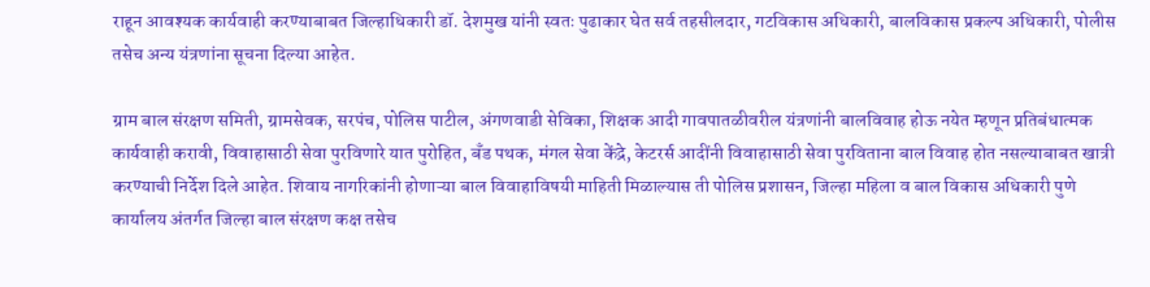राहून आवश्यक कार्यवाही करण्याबाबत जिल्हाधिकारी डॉ. देशमुख यांनी स्वतः पुढाकार घेत सर्व तहसीलदार, गटविकास अधिकारी, बालविकास प्रकल्प अधिकारी, पोलीस तसेच अन्य यंत्रणांना सूचना दिल्या आहेत.

ग्राम बाल संरक्षण समिती, ग्रामसेवक, सरपंच, पोलिस पाटील, अंगणवाडी सेविका, शिक्षक आदी गावपातळीवरील यंत्रणांनी बालविवाह होऊ नयेत म्हणून प्रतिबंधात्मक कार्यवाही करावी, विवाहासाठी सेवा पुरविणारे यात पुरोहित, बँड पथक, मंगल सेवा केंद्रे, केटरर्स आदींनी विवाहासाठी सेवा पुरविताना बाल विवाह होत नसल्याबाबत खात्री करण्याची निर्देश दिले आहेत. शिवाय नागरिकांनी होणाऱ्या बाल विवाहाविषयी माहिती मिळाल्यास ती पोलिस प्रशासन, जिल्हा महिला व बाल विकास अधिकारी पुणे कार्यालय अंतर्गत जिल्हा बाल संरक्षण कक्ष तसेच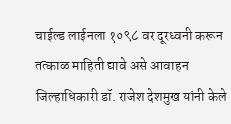चाईल्ड लाईनला १०९८ वर दूरध्वनी करून तत्काळ माहिती द्यावे असे आवाहन जिल्हाधिकारी डॉ. राजेश देशमुख यांनी केले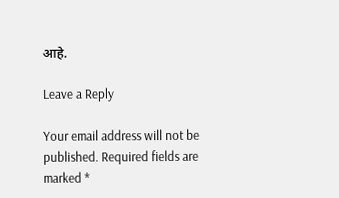आहे.

Leave a Reply

Your email address will not be published. Required fields are marked *